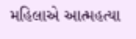મહિલાએ આત્મહત્યા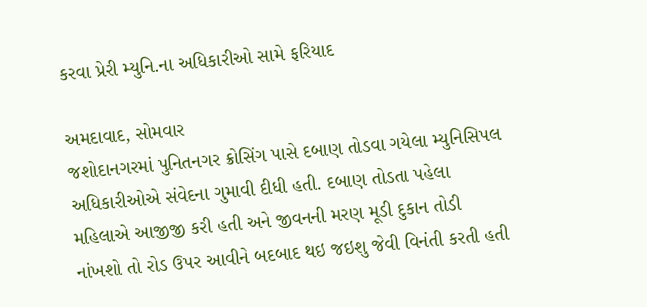કરવા પ્રેરી મ્યુનિ.ના અધિકારીઓ સામે ફરિયાદ

અમદાવાદ, સોમવાર
જશોદાનગરમાં પુનિતનગર ક્રોસિંગ પાસે દબાણ તોડવા ગયેલા મ્યુનિસિપલ અધિકારીઓએ સંવેદના ગુમાવી દીધી હતી. દબાણ તોડતા પહેલા મહિલાએ આજીજી કરી હતી અને જીવનની મરણ મૂડી દુકાન તોડી નાંખશો તો રોડ ઉપર આવીને બદબાદ થઇ જઇશુ જેવી વિનંતી કરતી હતી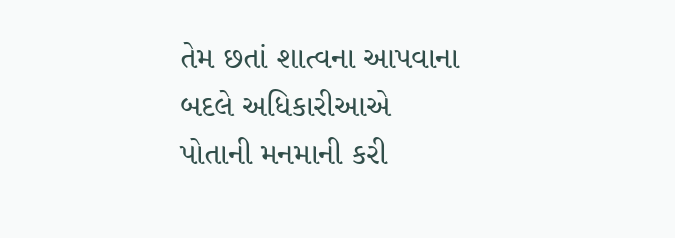તેમ છતાં શાત્વના આપવાના બદલે અધિકારીઆએ પોતાની મનમાની કરી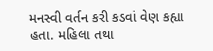મનસ્વી વર્તન કરી કડવાં વેણ કહ્યા હતા. મહિલા તથા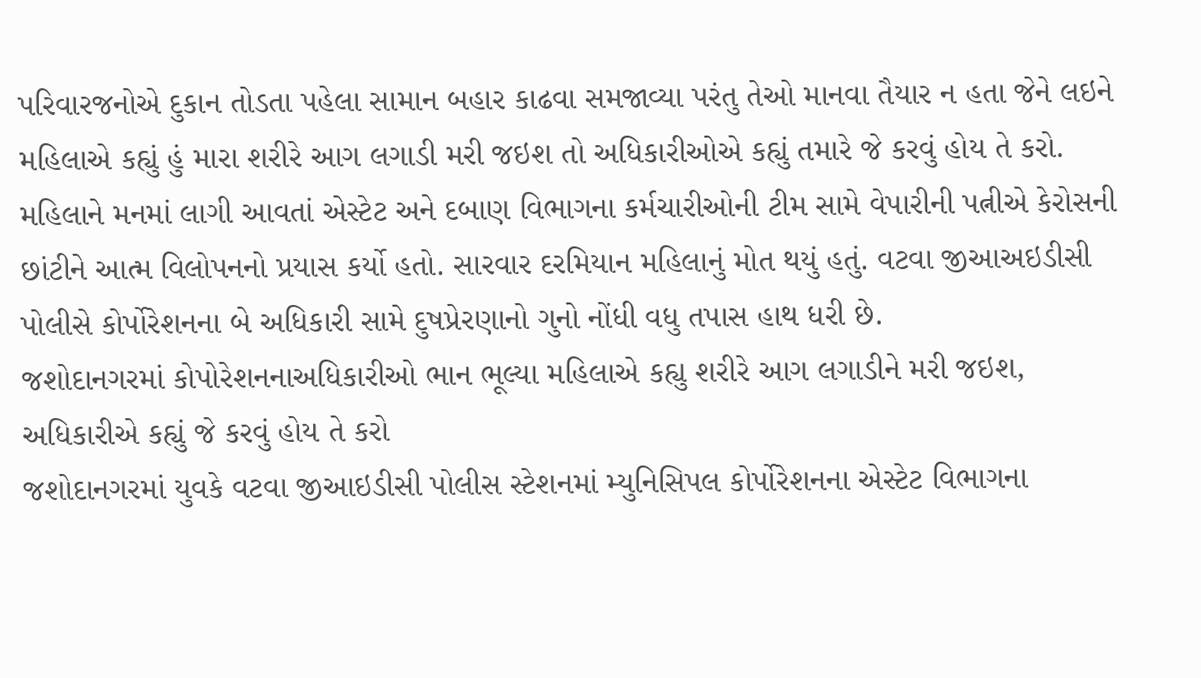પરિવારજનોએ દુકાન તોડતા પહેલા સામાન બહાર કાઢવા સમજાવ્યા પરંતુ તેઓ માનવા તૈયાર ન હતા જેને લઇને મહિલાએ કહ્યું હું મારા શરીરે આગ લગાડી મરી જઇશ તો અધિકારીઓએ કહ્યું તમારે જે કરવું હોય તે કરો. મહિલાને મનમાં લાગી આવતાં એસ્ટેટ અને દબાણ વિભાગના કર્મચારીઓની ટીમ સામે વેપારીની પત્નીએ કેરોસની છાંટીને આત્મ વિલોપનનો પ્રયાસ કર્યો હતો. સારવાર દરમિયાન મહિલાનું મોત થયું હતું. વટવા જીઆઅઇડીસી પોલીસે કોર્પોરેશનના બે અધિકારી સામે દુષપ્રેરણાનો ગુનો નોંધી વધુ તપાસ હાથ ધરી છે.
જશોદાનગરમાં કોપોરેશનનાઅધિકારીઓ ભાન ભૂલ્યા મહિલાએ કહ્યુ શરીરે આગ લગાડીને મરી જઇશ, અધિકારીએ કહ્યું જે કરવું હોય તે કરો
જશોદાનગરમાં યુવકે વટવા જીઆઇડીસી પોલીસ સ્ટેશનમાં મ્યુનિસિપલ કોર્પોરેશનના એસ્ટેટ વિભાગના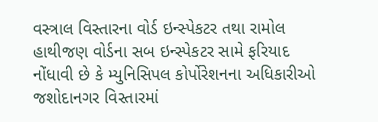વસ્ત્રાલ વિસ્તારના વોર્ડ ઇન્સ્પેકટર તથા રામોલ હાથીજણ વોર્ડના સબ ઇન્સ્પેકટર સામે ફરિયાદ નોંધાવી છે કે મ્યુનિસિપલ કોર્પોરેશનના અધિકારીઓ જશોદાનગર વિસ્તારમાં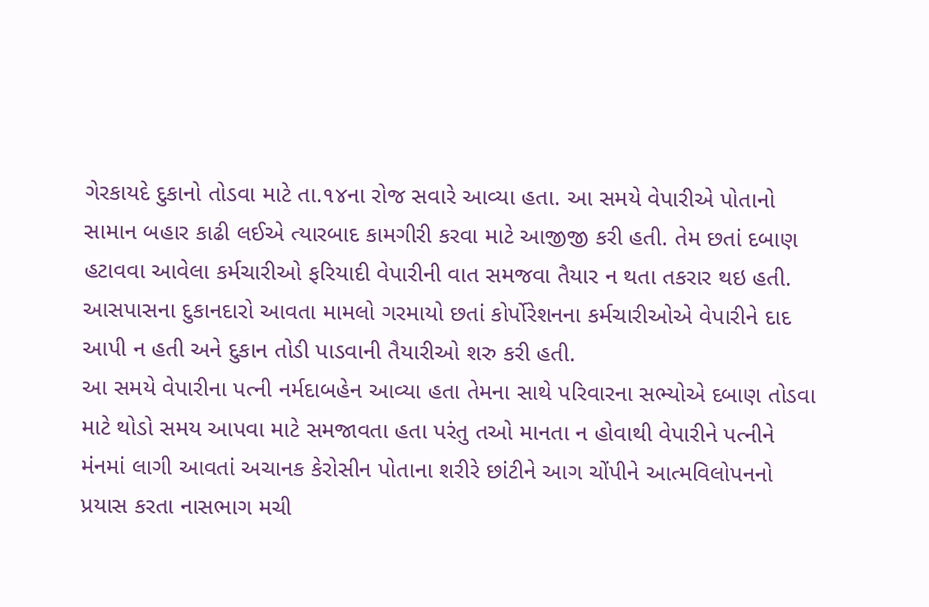ગેરકાયદે દુકાનો તોડવા માટે તા.૧૪ના રોજ સવારે આવ્યા હતા. આ સમયે વેપારીએ પોતાનો સામાન બહાર કાઢી લઈએ ત્યારબાદ કામગીરી કરવા માટે આજીજી કરી હતી. તેમ છતાં દબાણ હટાવવા આવેલા કર્મચારીઓ ફરિયાદી વેપારીની વાત સમજવા તૈયાર ન થતા તકરાર થઇ હતી. આસપાસના દુકાનદારો આવતા મામલો ગરમાયો છતાં કોર્પોરેશનના કર્મચારીઓએ વેપારીને દાદ આપી ન હતી અને દુકાન તોડી પાડવાની તૈયારીઓ શરુ કરી હતી.
આ સમયે વેપારીના પત્ની નર્મદાબહેન આવ્યા હતા તેમના સાથે પરિવારના સભ્યોએ દબાણ તોડવા માટે થોડો સમય આપવા માટે સમજાવતા હતા પરંતુ તઓ માનતા ન હોવાથી વેપારીને પત્નીને મંનમાં લાગી આવતાં અચાનક કેરોસીન પોતાના શરીરે છાંટીને આગ ચોંપીને આત્મવિલોપનનો પ્રયાસ કરતા નાસભાગ મચી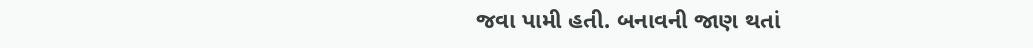જવા પામી હતી. બનાવની જાણ થતાં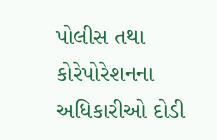પોલીસ તથા કોરેપોરેશનના અધિકારીઓ દોડી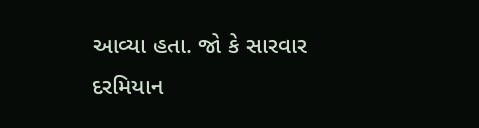આવ્યા હતા. જો કે સારવાર દરમિયાન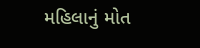મહિલાનું મોત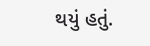થયું હતું.